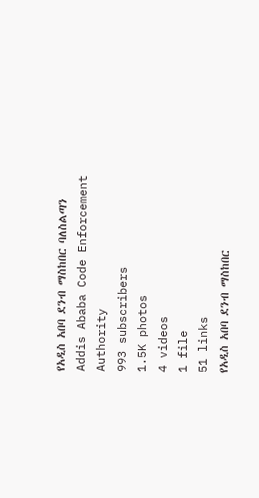የአዲስ አበባ ደንብ ማስከበር ባለስልጣን Addis Ababa Code Enforcement Authority
993 subscribers
1.5K photos
4 videos
1 file
51 links
የአዲስ አበባ ደንብ ማስከበር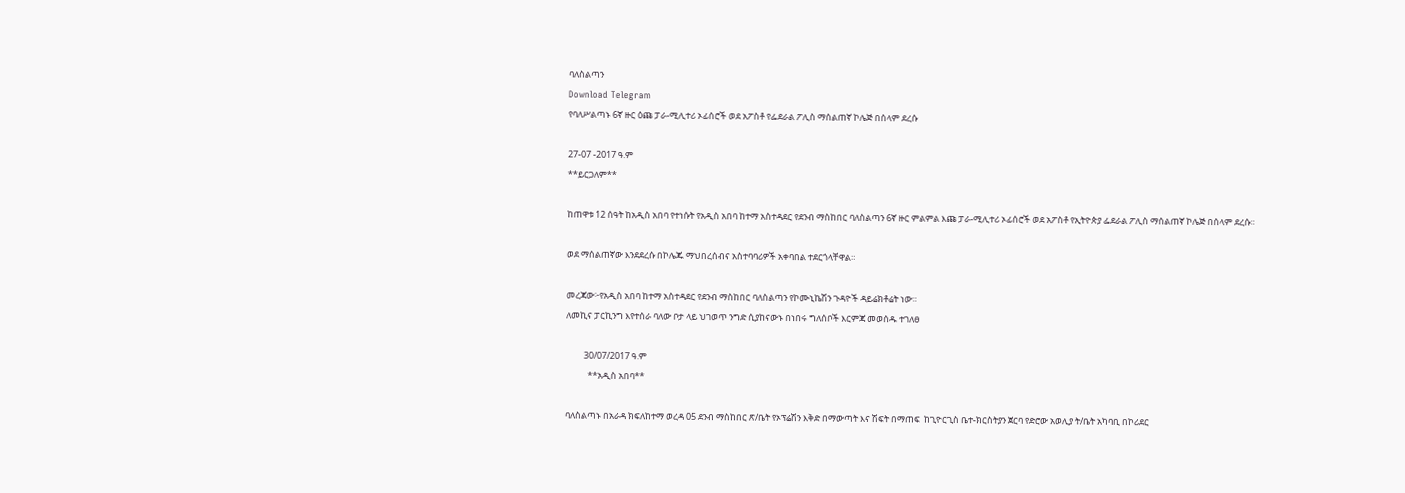ባለስልጣን
Download Telegram
የባለሥልጣኑ 6ኛ ዙር ዕጩ ፓራ-ሚሊተሪ ኦፊሰሮች ወደ አፖስቶ የፌደራል ፖሊስ ማሰልጠኛ ኮሌጅ በሰላም ደረሱ

27-07 -2017 ዓ.ም
**ይርጋለም**

ከጠዋቱ 12 ሰዓት ከአዲስ አበባ የተነሱት የአዲስ አበባ ከተማ አስተዳደር የደንብ ማስከበር ባለስልጣን 6ኛ ዙር ምልምል እጩ ፓራ-ሚሊተሪ ኦፊሰሮች ወደ አፖስቶ የኢትዮጵያ ፌደራል ፖሊስ ማሰልጠኛ ኮሌጅ በሰላም ደረሱ።

ወደ ማሰልጠኛው እንደደረሱ በኮሌጁ ማህበረሰብና አስተባባሪዎች አቀባበል ተደርጎላቸዋል።

መረጃው፦የአዲስ አበባ ከተማ አስተዳደር የደንብ ማስከበር ባለስልጣን የኮሙኒኬሽን ጉዳዮች ዳይሬክቶሬት ነው።
ለመኪና ፓርኪንግ እየተሰራ ባለው ቦታ ላይ ህገወጥ ንግድ ሲያከናውኑ በነበሩ ግለሰቦች እርምጃ መወሰዱ ተገለፀ

         30/07/2017 ዓ.ም
           **አዲስ አበባ**

ባለስልጣኑ በአራዳ ክፍለከተማ ወረዳ 05 ደንብ ማስከበር ጽ/ቤት የኦፕሬሽን እቅድ በማውጣት እና ሽፍት በማጠፍ  ከጊዮርጊስ ቤተ-ክርስትያን ጀርባ የድሮው አወሊያ ት/ቤት አካባቢ በኮሪደር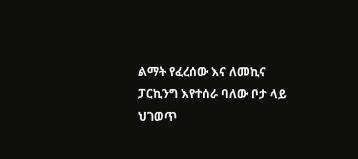ልማት የፈረሰው እና ለመኪና ፓርኪንግ እየተሰራ ባለው ቦታ ላይ ህገወጥ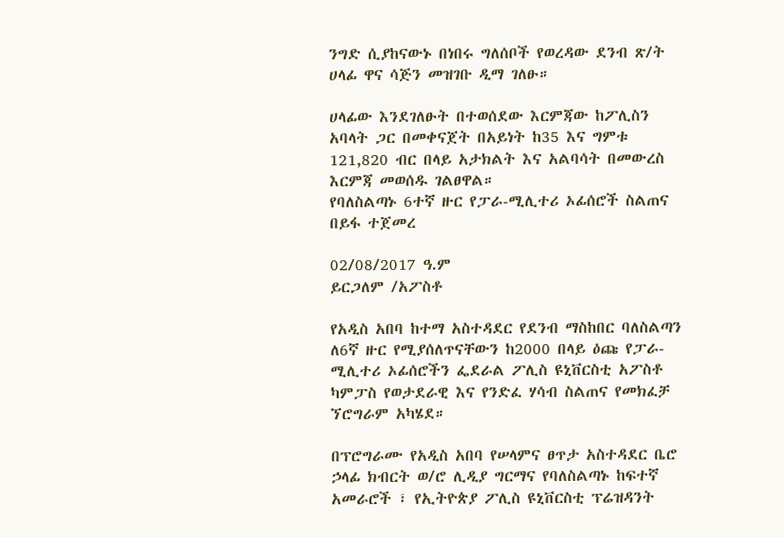ንግድ ሲያከናውኑ በነበሩ ግለሰቦች የወረዳው ደንብ ጽ/ት ሀላፊ ዋና ሳጅን መዝገቡ ዲማ ገለፁ።

ሀላፊው እንደገለፁት በተወሰደው እርምጃው ከፖሊስን አባላት ጋር በመቀናጀት በአይነት ከ35 እና ግምቱ 121,820 ብር በላይ አታክልት እና አልባሳት በመውረስ እርምጃ መወሰዱ ገልፀዋል።
የባለስልጣኑ 6ተኛ ዙር የፓራ-ሚሊተሪ ኦፊሰሮች ስልጠና በይፋ ተጀመረ

02/08/2017 ዓ.ም
ይርጋለም /አፖስቶ

የአዲስ አበባ ከተማ አስተዳደር የደንብ ማስከበር ባለስልጣን ለ6ኛ ዙር የሚያሰለጥናቸውን ከ2000 በላይ ዕጩ የፓራ-ሚሊተሪ ኦፊሰሮችን ፌደራል ፖሊስ ዩኒቨርስቲ አፖስቶ ካምፓስ የወታደራዊ እና የንድፈ ሃሳብ ስልጠና የመክፈቻ ኘሮግራም አካሄደ።

በፕሮግራሙ የአዲስ አበባ የሠላምና ፀጥታ አስተዳደር ቤሮ ኃላፊ ክብርት ወ/ሮ ሊዲያ ግርማና የባለስልጣኑ ከፍተኛ አመራሮች ፣ የኢትዮጵያ ፖሊስ ዩኒቨርስቲ ፕሬዝዳንት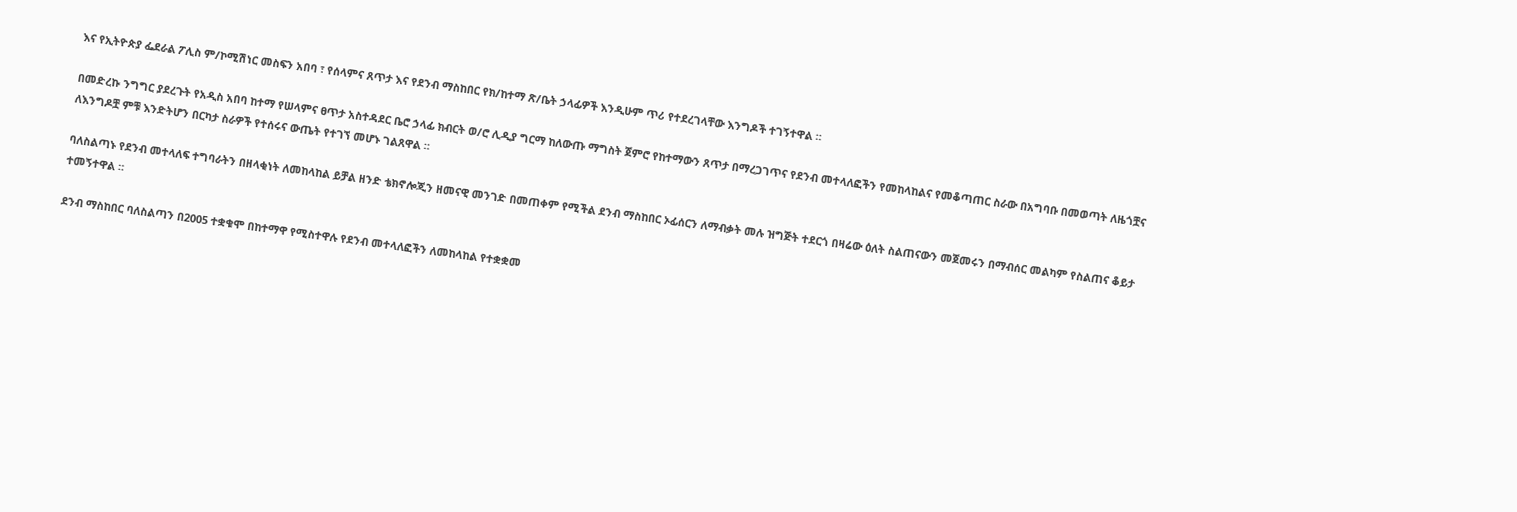እና የኢትዮጵያ ፌደራል ፖሊስ ም/ኮሚሽነር መስፍን አበባ ፣ የሰላምና ጸጥታ እና የደንብ ማስከበር የክ/ከተማ ጽ/ቤት ኃላፊዎች እንዲሁም ጥሪ የተደረገላቸው እንግዶች ተገኝተዋል ።

በመድረኩ ንግግር ያደረጉት የአዲስ አበባ ከተማ የሠላምና ፀጥታ አስተዳደር ቤሮ ኃላፊ ክብርት ወ/ሮ ሊዲያ ግርማ ከለውጡ ማግስት ጀምሮ የከተማውን ጸጥታ በማረጋገጥና የደንብ መተላለፎችን የመከላከልና የመቆጣጠር ስራው በአግባቡ በመወጣት ለዜጎቿና ለእንግዶቿ ምቹ እንድትሆን በርካታ ስራዎች የተሰሩና ውጤት የተገኘ መሆኑ ገልጸዋል ።

ባለስልጣኑ የደንብ መተላለፍ ተግባራትን በዘላቂነት ለመከላከል ይቻል ዘንድ ቴክኖሎጂን ዘመናዊ መንገድ በመጠቀም የሚችል ደንብ ማስከበር ኦፊሰርን ለማብቃት መሉ ዝግጅት ተደርጎ በዛሬው ዕለት ስልጠናውን መጀመሩን በማብሰር መልካም የስልጠና ቆይታ ተመኝተዋል ።

ደንብ ማስከበር ባለስልጣን በ2005 ተቋቁሞ በከተማዋ የሚስተዋሉ የደንብ መተላለፎችን ለመከላከል የተቋቋመ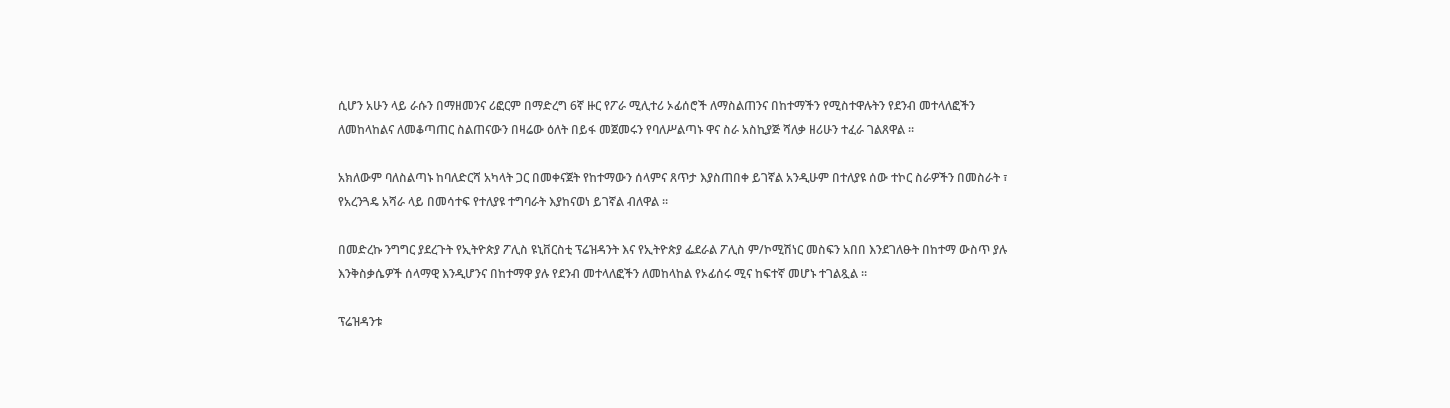ሲሆን አሁን ላይ ራሱን በማዘመንና ሪፎርም በማድረግ 6ኛ ዙር የፖራ ሚሊተሪ ኦፊሰሮች ለማስልጠንና በከተማችን የሚስተዋሉትን የደንብ መተላለፎችን ለመከላከልና ለመቆጣጠር ስልጠናውን በዛሬው ዕለት በይፋ መጀመሩን የባለሥልጣኑ ዋና ስራ አስኪያጅ ሻለቃ ዘሪሁን ተፈራ ገልጸዋል ።

አክለውም ባለስልጣኑ ከባለድርሻ አካላት ጋር በመቀናጀት የከተማውን ሰላምና ጸጥታ እያስጠበቀ ይገኛል አንዲሁም በተለያዩ ሰው ተኮር ስራዎችን በመስራት ፣ የአረንጓዴ አሻራ ላይ በመሳተፍ የተለያዩ ተግባራት እያከናወነ ይገኛል ብለዋል ።

በመድረኩ ንግግር ያደረጉት የኢትዮጵያ ፖሊስ ዩኒቨርስቲ ፕሬዝዳንት እና የኢትዮጵያ ፌደራል ፖሊስ ም/ኮሚሽነር መስፍን አበበ እንደገለፁት በከተማ ውስጥ ያሉ እንቅስቃሴዎች ሰላማዊ እንዲሆንና በከተማዋ ያሉ የደንብ መተላለፎችን ለመከላከል የኦፊሰሩ ሚና ከፍተኛ መሆኑ ተገልጿል ።

ፕሬዝዳንቱ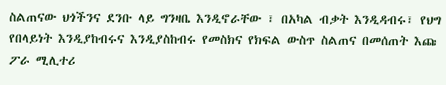ስልጠናው ህጎችንና ደንቡ ላይ ግንዛቤ እንዲኖራቸው ፣ በአካል ብቃት እንዲዳብሩ፣ የህግ የበላይነት እንዲያከብሩና እንዲያስከብሩ የመስክና የክፍል ውስጥ ስልጠና በመሰጠት እጩ ፖራ ሚሊተሪ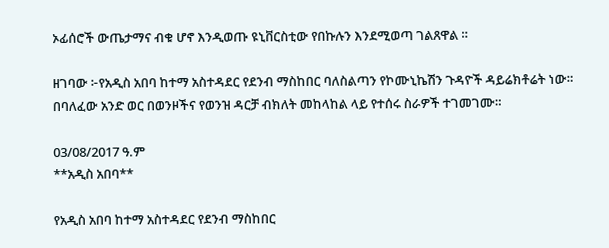ኦፊሰሮች ውጤታማና ብቁ ሆኖ እንዲወጡ ዩኒቨርስቲው የበኩሉን እንደሚወጣ ገልጸዋል ።

ዘገባው ፦የአዲስ አበባ ከተማ አስተዳደር የደንብ ማስከበር ባለስልጣን የኮሙኒኬሽን ጉዳዮች ዳይሬክቶሬት ነው።
በባለፈው አንድ ወር በወንዞችና የወንዝ ዳርቻ ብክለት መከላከል ላይ የተሰሩ ስራዎች ተገመገሙ።

03/08/2017 ዓ.ም
**አዲስ አበባ**

የአዲስ አበባ ከተማ አስተዳደር የደንብ ማስከበር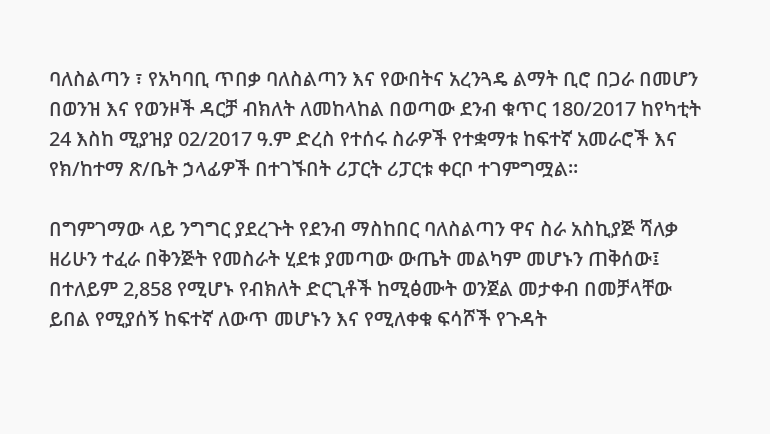ባለስልጣን ፣ የአካባቢ ጥበቃ ባለስልጣን እና የውበትና አረንጓዴ ልማት ቢሮ በጋራ በመሆን በወንዝ እና የወንዞች ዳርቻ ብክለት ለመከላከል በወጣው ደንብ ቁጥር 180/2017 ከየካቲት 24 እስከ ሚያዝያ 02/2017 ዓ.ም ድረስ የተሰሩ ስራዎች የተቋማቱ ከፍተኛ አመራሮች እና የክ/ከተማ ጽ/ቤት ኃላፊዎች በተገኙበት ሪፓርት ሪፓርቱ ቀርቦ ተገምግሟል።

በግምገማው ላይ ንግግር ያደረጉት የደንብ ማስከበር ባለስልጣን ዋና ስራ አስኪያጅ ሻለቃ ዘሪሁን ተፈራ በቅንጅት የመስራት ሂደቱ ያመጣው ውጤት መልካም መሆኑን ጠቅሰው፤ በተለይም 2,858 የሚሆኑ የብክለት ድርጊቶች ከሚፅሙት ወንጀል መታቀብ በመቻላቸው ይበል የሚያሰኝ ከፍተኛ ለውጥ መሆኑን እና የሚለቀቁ ፍሳሾች የጉዳት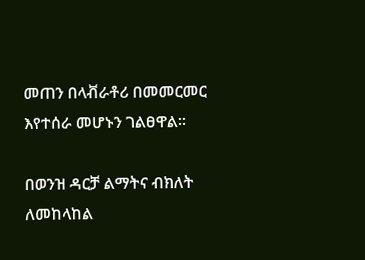መጠን በላቭራቶሪ በመመርመር እየተሰራ መሆኑን ገልፀዋል።

በወንዝ ዳርቻ ልማትና ብክለት ለመከላከል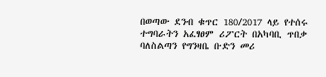በወጣው ደንብ ቁጥር 180/2017 ላይ የተሰሩ ተግባራትን አፈፃፀም ሪፖርት በአካባቢ ጥበቃ ባለስልጣን የግንዛቤ ቡድን መሪ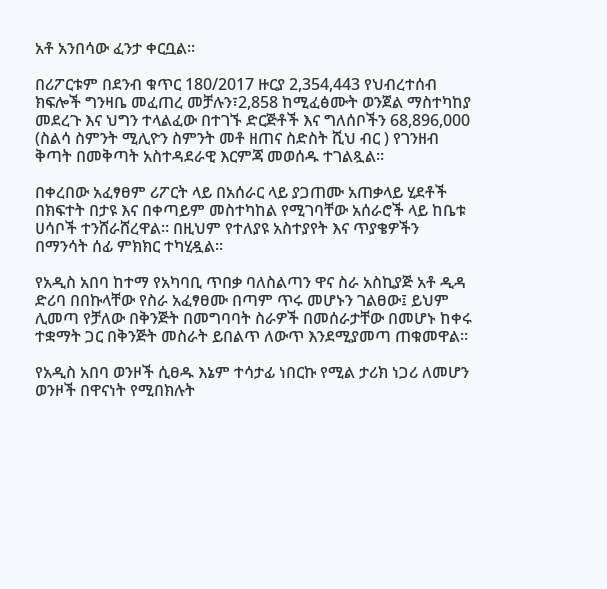አቶ አንበሳው ፈንታ ቀርቧል።

በሪፖርቱም በደንብ ቁጥር 180/2017 ዙርያ 2,354,443 የህብረተሰብ ክፍሎች ግንዛቤ መፈጠረ መቻሉን፣2,858 ከሚፈፅሙት ወንጀል ማስተካከያ መደረጉ እና ህግን ተላልፈው በተገኙ ድርጅቶች እና ግለሰቦችን 68,896,000 (ስልሳ ስምንት ሚሊዮን ስምንት መቶ ዘጠና ስድስት ሺህ ብር ) የገንዘብ ቅጣት በመቅጣት አስተዳደራዊ እርምጃ መወሰዱ ተገልጿል።

በቀረበው አፈፃፀም ሪፖርት ላይ በአሰራር ላይ ያጋጠሙ አጠቃላይ ሂደቶች በክፍተት በታዩ እና በቀጣይም መስተካከል የሚገባቸው አሰራሮች ላይ ከቤቱ ሀሳቦች ተንሸራሸረዋል። በዚህም የተለያዩ አስተያየት እና ጥያቄዎችን በማንሳት ሰፊ ምክክር ተካሂዷል።

የአዲስ አበባ ከተማ የአካባቢ ጥበቃ ባለስልጣን ዋና ስራ አስኪያጅ አቶ ዲዳ ድሪባ በበኩላቸው የስራ አፈፃፀሙ በጣም ጥሩ መሆኑን ገልፀው፤ ይህም ሊመጣ የቻለው በቅንጅት በመግባባት ስራዎች በመሰራታቸው በመሆኑ ከቀሩ ተቋማት ጋር በቅንጅት መስራት ይበልጥ ለውጥ እንደሚያመጣ ጠቁመዋል።

የአዲስ አበባ ወንዞች ሲፀዱ እኔም ተሳታፊ ነበርኩ የሚል ታሪክ ነጋሪ ለመሆን ወንዞች በዋናነት የሚበክሉት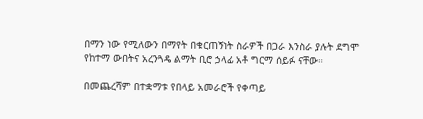በማን ነው የሚለውን በማየት በቁርጠኝነት ስራዎች በጋራ እንስራ ያሉት ደግሞ የከተማ ውበትና አረንጓዴ ልማት ቢሮ ኃላፊ አቶ ግርማ ሰይፉ ናቸው።

በመጨረሻም በተቋማቱ የበላይ አመራሮች የቀጣይ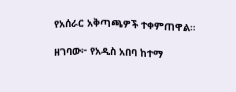የአሰራር አቅጣጫዎች ተቀምጠዋል።

ዘገባው፦ የአዲስ አበባ ከተማ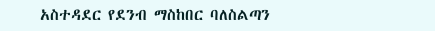አስተዳደር የደንብ ማስከበር ባለስልጣን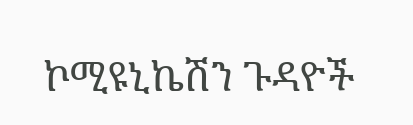ኮሚዩኒኬሽን ጉዳዮች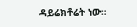ዳይሬክቶሬት ነው።